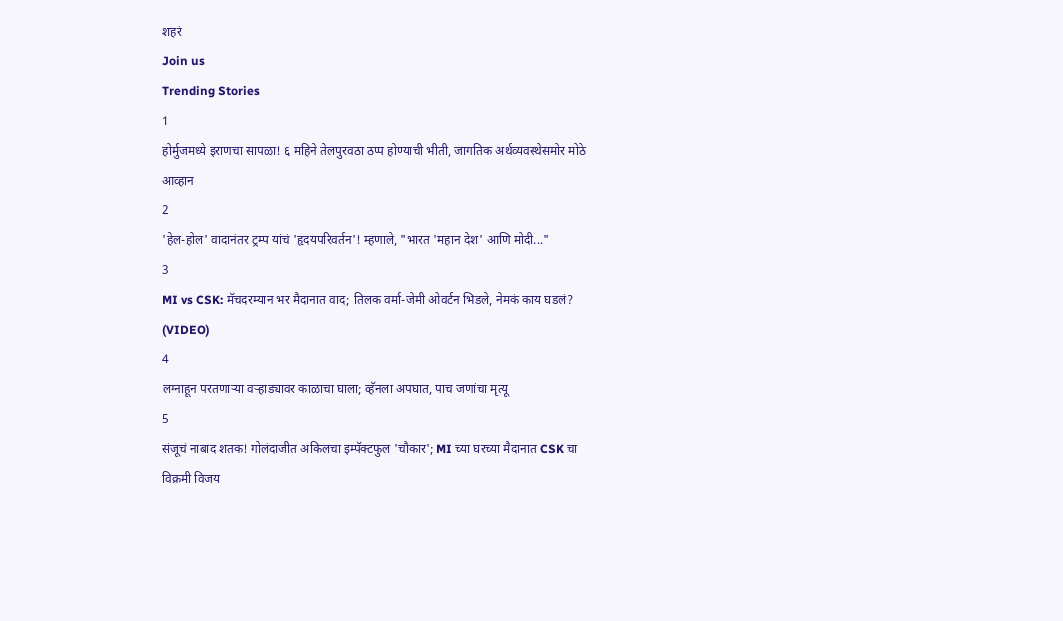शहरं
Join us
Trending Stories
1
होर्मुजमध्ये इराणचा सापळा! ६ महिने तेलपुरवठा ठप्प होण्याची भीती, जागतिक अर्थव्यवस्थेसमोर मोठे आव्हान
2
'हेल-होल' वादानंतर ट्रम्प यांचं 'हृदयपरिवर्तन'! म्हणाले, "भारत 'महान देश' आणि मोदी..."
3
MI vs CSK: मॅचदरम्यान भर मैदानात वाद; तिलक वर्मा-जेमी ओवर्टन भिडले, नेमकं काय घडलं? (VIDEO)
4
लग्नाहून परतणाऱ्या वऱ्हाड्यावर काळाचा घाला; व्हॅनला अपघात, पाच जणांचा मृत्यू
5
संजूचं नाबाद शतक! गोलंदाजीत अकिलचा इम्पॅक्टफुल 'चौकार'; MI च्या घरच्या मैदानात CSK चा विक्रमी विजय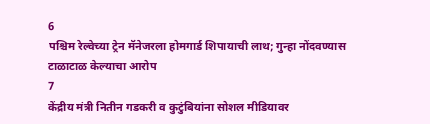6
पश्चिम रेल्वेच्या ट्रेन मॅनेजरला होमगार्ड शिपायाची लाथ; गुन्हा नोंदवण्यास टाळाटाळ केल्याचा आरोप
7
केंद्रीय मंत्री नितीन गडकरी व कुटुंबियांना सोशल मीडियावर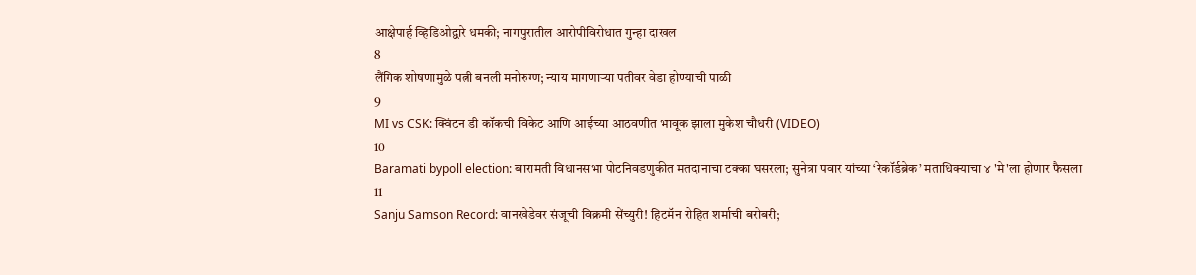आक्षेपार्ह व्हिडिओद्वारे धमकी; नागपुरातील आरोपीविरोधात गुन्हा दाखल
8
लैंगिक शोषणामुळे पत्नी बनली मनोरुग्ण; न्याय मागणाऱ्या पतीवर वेडा होण्याची पाळी
9
MI vs CSK: क्विंटन डी कॉकची विकेट आणि आईच्या आठवणीत भावूक झाला मुकेश चौधरी (VIDEO)
10
Baramati bypoll election: बारामती विधानसभा पोटनिवडणुकीत मतदानाचा टक्का घसरला; सुनेत्रा पवार यांच्या ‘रेकॉर्डब्रेक’ मताधिक्याचा ४ 'मे'ला होणार फैसला
11
Sanju Samson Record: वानखेडेवर संजूची विक्रमी सेंच्युरी! हिटमॅन रोहित शर्माची बरोबरी;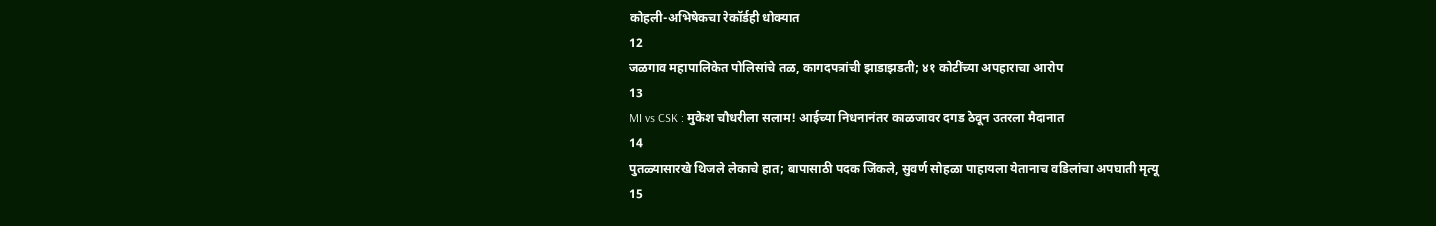कोहली-अभिषेकचा रेकॉर्डही धोक्यात
12
जळगाव महापालिकेत पोलिसांचे तळ, कागदपत्रांची झाडाझडती; ४१ कोटींच्या अपहाराचा आरोप
13
MI vs CSK : मुकेश चौधरीला सलाम! आईच्या निधनानंतर काळजावर दगड ठेवून उतरला मैदानात
14
पुतळ्यासारखे थिजले लेकाचे हात; बापासाठी पदक जिंकले, सुवर्ण सोहळा पाहायला येतानाच वडिलांचा अपघाती मृत्यू
15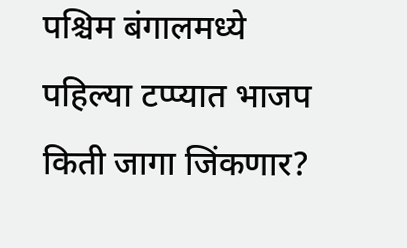पश्चिम बंगालमध्ये पहिल्या टप्प्यात भाजप किती जागा जिंकणार?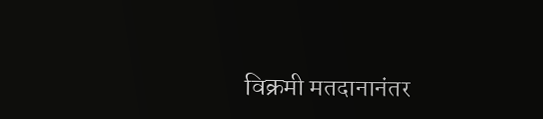विक्रमी मतदानानंतर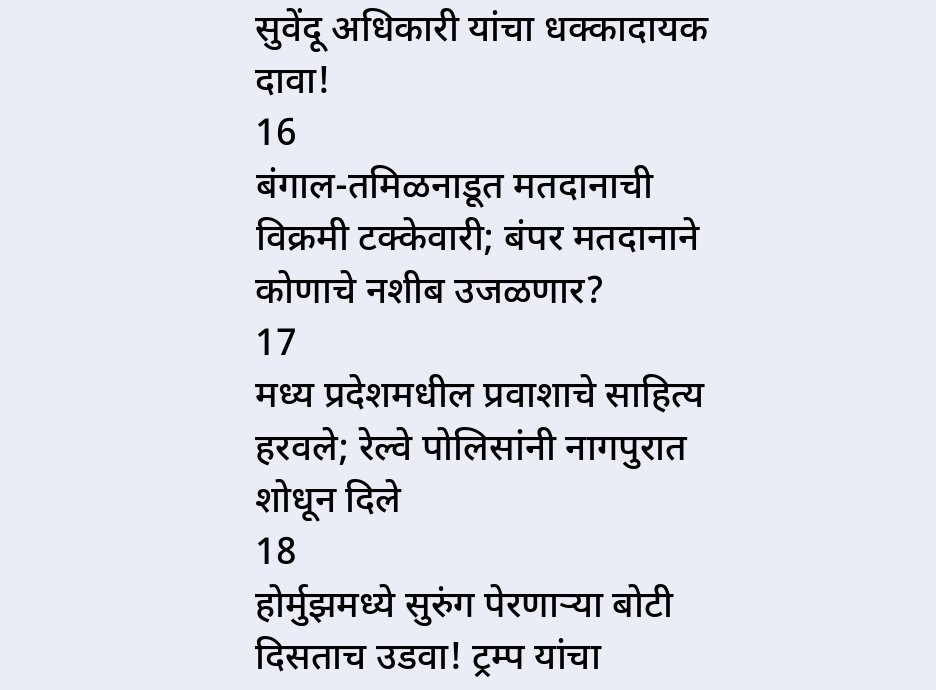सुवेंदू अधिकारी यांचा धक्कादायक दावा!
16
बंगाल-तमिळनाडूत मतदानाची विक्रमी टक्केवारी; बंपर मतदानाने कोणाचे नशीब उजळणार?
17
मध्य प्रदेशमधील प्रवाशाचे साहित्य हरवले; रेल्वे पोलिसांनी नागपुरात शोधून दिले
18
होर्मुझमध्ये सुरुंग पेरणाऱ्या बोटी दिसताच उडवा! ट्रम्प यांचा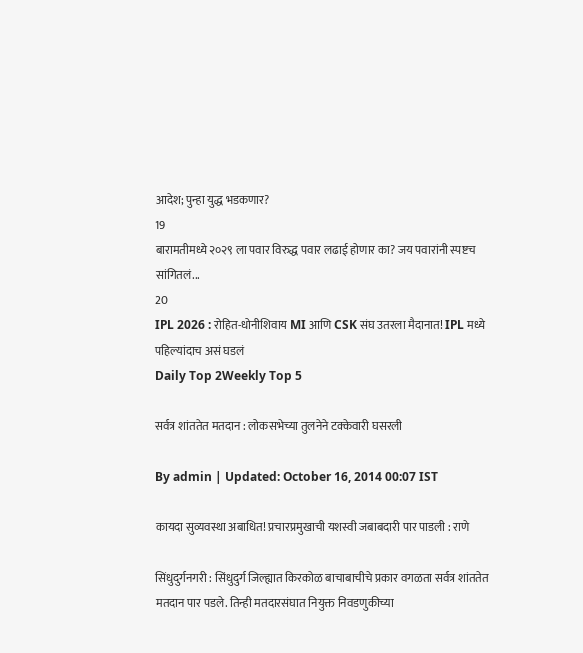आदेश; पुन्हा युद्ध भडकणार?
19
बारामतीमध्ये २०२९ ला पवार विरुद्ध पवार लढाई होणार का? जय पवारांनी स्पष्टच सांगितलं...
20
IPL 2026 : रोहित-धोनीशिवाय MI आणि CSK संघ उतरला मैदानात! IPL मध्ये पहिल्यांदाच असं घडलं
Daily Top 2Weekly Top 5

सर्वत्र शांततेत मतदान : लोकसभेच्या तुलनेने टक्केवारी घसरली

By admin | Updated: October 16, 2014 00:07 IST

कायदा सुव्यवस्था अबाधित! प्रचारप्रमुखाची यशस्वी जबाबदारी पार पाडली : राणे

सिंधुदुर्गनगरी : सिंधुदुर्ग जिल्ह्यात किरकोळ बाचाबाचीचे प्रकार वगळता सर्वत्र शांततेत मतदान पार पडले. तिन्ही मतदारसंघात नियुक्त निवडणुकीच्या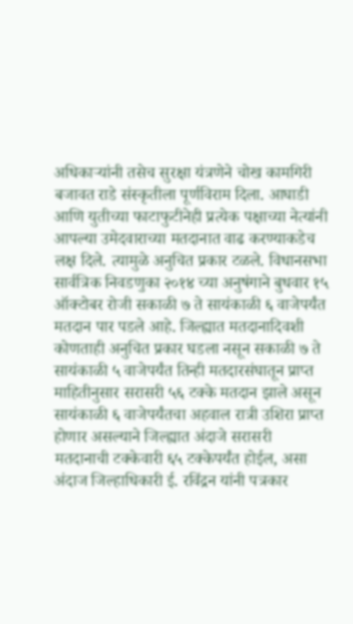अधिकाऱ्यांनी तसेच सुरक्षा यंत्रणेने चोख कामगिरी बजावत राडे संस्कृतीला पूर्णविराम दिला. आघाडी आणि युतीच्या फाटाफुटीनेही प्रत्येक पक्षाच्या नेत्यांनी आपल्या उमेदवाराच्या मतदानात वाढ करण्याकडेच लक्ष दिले. त्यामुळे अनुचित प्रकार टळले. विधानसभा सार्वत्रिक निवडणुका २०१४ च्या अनुषंगाने बुधवार १५ ऑक्टोबर रोजी सकाळी ७ ते सायंकाळी ६ वाजेपर्यंत मतदान पार पडले आहे. जिल्ह्यात मतदानादिवशी कोणताही अनुचित प्रकार घडला नसून सकाळी ७ ते सायंकाळी ५ वाजेपर्यंत तिन्ही मतदारसंघातून प्राप्त माहितीनुसार सरासरी ५६ टक्के मतदान झाले असून सायंकाळी ६ वाजेपर्यंतचा अहवाल रात्री उशिरा प्राप्त होणार असल्याने जिल्ह्यात अंदाजे सरासरी मतदानाची टक्केवारी ६५ टक्केपर्यंत होईल, असा अंदाज जिल्हाधिकारी ई. रविंद्रन यांनी पत्रकार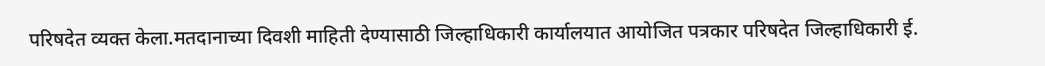परिषदेत व्यक्त केला.मतदानाच्या दिवशी माहिती देण्यासाठी जिल्हाधिकारी कार्यालयात आयोजित पत्रकार परिषदेत जिल्हाधिकारी ई.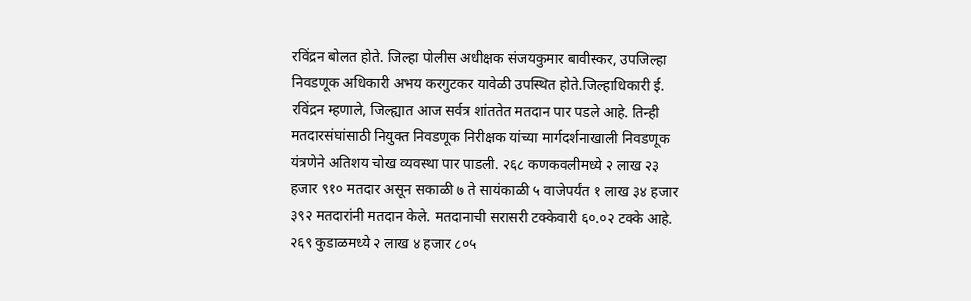रविंद्रन बोलत होते. जिल्हा पोलीस अधीक्षक संजयकुमार बावीस्कर, उपजिल्हा निवडणूक अधिकारी अभय करगुटकर यावेळी उपस्थित होते.जिल्हाधिकारी ई. रविंद्रन म्हणाले, जिल्ह्यात आज सर्वत्र शांततेत मतदान पार पडले आहे. तिन्ही मतदारसंघांसाठी नियुक्त निवडणूक निरीक्षक यांच्या मार्गदर्शनाखाली निवडणूक यंत्रणेने अतिशय चोख व्यवस्था पार पाडली. २६८ कणकवलीमध्ये २ लाख २३ हजार ९१० मतदार असून सकाळी ७ ते सायंकाळी ५ वाजेपर्यंत १ लाख ३४ हजार ३९२ मतदारांनी मतदान केले. मतदानाची सरासरी टक्केवारी ६०.०२ टक्के आहे. २६९ कुडाळमध्ये २ लाख ४ हजार ८०५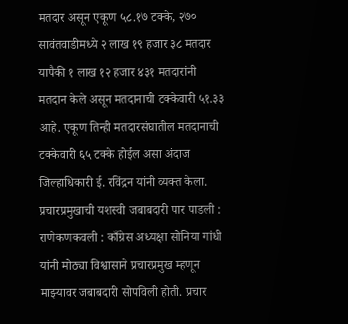मतदार असून एकूण ५८.१७ टक्के, २७० सावंतवाडीमध्ये २ लाख १९ हजार ३८ मतदार यापैकी १ लाख १२ हजार ४३१ मतदारांनी मतदान केले असून मतदानाची टक्केवारी ५१.३३ आहे. एकूण तिन्ही मतदारसंघातील मतदानाची टक्केवारी ६५ टक्के होईल असा अंदाज जिल्हाधिकारी ई. रविंद्रन यांनी व्यक्त केला. प्रचारप्रमुखाची यशस्वी जबाबदारी पार पाडली : राणेकणकवली : काँग्रेस अध्यक्षा सोनिया गांधी यांनी मोठ्या विश्वासाने प्रचारप्रमुख म्हणून माझ्यावर जबाबदारी सोपविली होती. प्रचार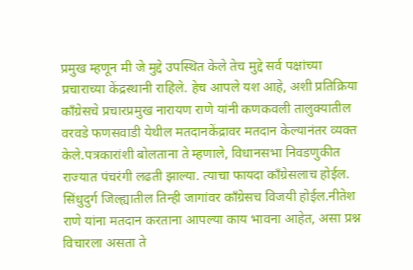प्रमुख म्हणून मी जे मुद्दे उपस्थित केले तेच मुद्दे सर्व पक्षांच्या प्रचाराच्या केंद्रस्थानी राहिले. हेच आपले यश आहे, अशी प्रतिक्रिया काँग्रेसचे प्रचारप्रमुख नारायण राणे यांनी कणकवली तालुक्यातील वरवडे फणसवाडी येथील मतदानकेंद्रावर मतदान केल्यानंतर व्यक्त केले.पत्रकारांशी बोलताना ते म्हणाले, विधानसभा निवडणुकीत राज्यात पंचरंगी लढती झाल्या. त्याचा फायदा काँग्रेसलाच होईल. सिंधुदुर्ग जिल्ह्यातील तिन्ही जागांवर काँग्रेसच विजयी होईल.नीतेश राणे यांना मतदान करताना आपल्या काय भावना आहेत, असा प्रश्न विचारला असता ते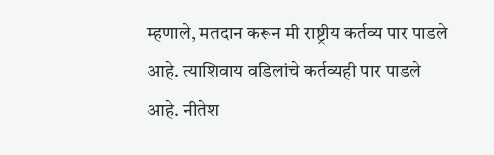म्हणाले, मतदान करून मी राष्ट्रीय कर्तव्य पार पाडले आहे. त्याशिवाय वडिलांचे कर्तव्यही पार पाडले आहे. नीतेश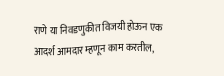राणे या निवडणुकीत विजयी होऊन एक आदर्श आमदार म्हणून काम करतील,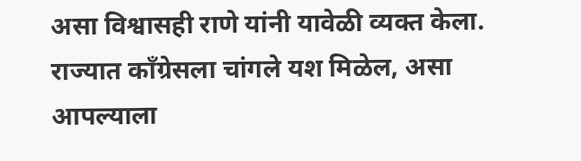असा विश्वासही राणे यांनी यावेळी व्यक्त केला. राज्यात काँग्रेसला चांगले यश मिळेल, असा आपल्याला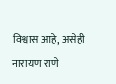विश्वास आहे, असेही नारायण राणे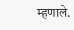म्हणाले.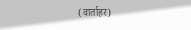(वार्ताहर)